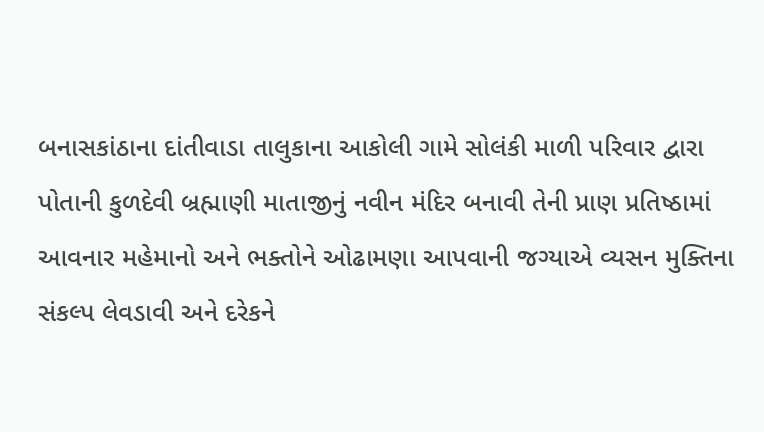બનાસકાંઠાના દાંતીવાડા તાલુકાના આકોલી ગામે સોલંકી માળી પરિવાર દ્વારા પોતાની કુળદેવી બ્રહ્માણી માતાજીનું નવીન મંદિર બનાવી તેની પ્રાણ પ્રતિષ્ઠામાં આવનાર મહેમાનો અને ભક્તોને ઓઢામણા આપવાની જગ્યાએ વ્યસન મુક્તિના સંકલ્પ લેવડાવી અને દરેકને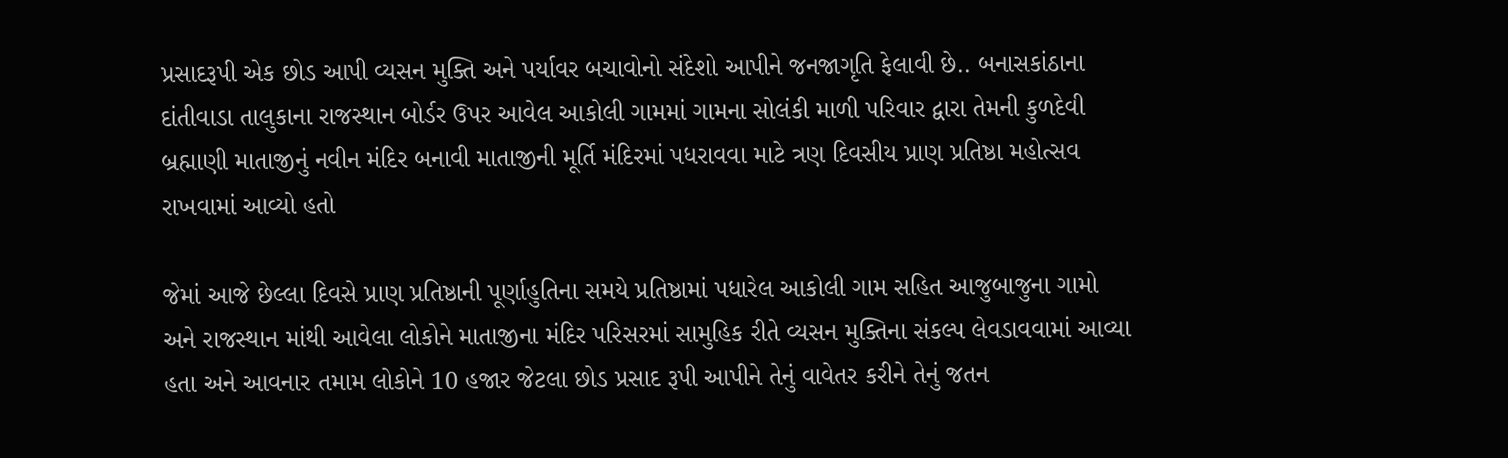પ્રસાદરૂપી એક છોડ આપી વ્યસન મુક્તિ અને પર્યાવર બચાવોનો સંદેશો આપીને જનજાગૃતિ ફેલાવી છે.. બનાસકાંઠાના દાંતીવાડા તાલુકાના રાજસ્થાન બોર્ડર ઉપર આવેલ આકોલી ગામમાં ગામના સોલંકી માળી પરિવાર દ્વારા તેમની કુળદેવી બ્રહ્માણી માતાજીનું નવીન મંદિર બનાવી માતાજીની મૂર્તિ મંદિરમાં પધરાવવા માટે ત્રણ દિવસીય પ્રાણ પ્રતિષ્ઠા મહોત્સવ રાખવામાં આવ્યો હતો

જેમાં આજે છેલ્લા દિવસે પ્રાણ પ્રતિષ્ઠાની પૂર્ણાહુતિના સમયે પ્રતિષ્ઠામાં પધારેલ આકોલી ગામ સહિત આજુબાજુના ગામો અને રાજસ્થાન માંથી આવેલા લોકોને માતાજીના મંદિર પરિસરમાં સામુહિક રીતે વ્યસન મુક્તિના સંકલ્પ લેવડાવવામાં આવ્યા હતા અને આવનાર તમામ લોકોને 10 હજાર જેટલા છોડ પ્રસાદ રૂપી આપીને તેનું વાવેતર કરીને તેનું જતન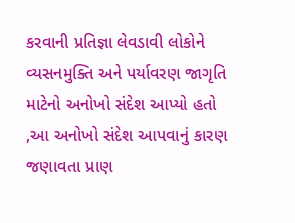કરવાની પ્રતિજ્ઞા લેવડાવી લોકોને વ્યસનમુક્તિ અને પર્યાવરણ જાગૃતિ માટેનો અનોખો સંદેશ આપ્યો હતો ,આ અનોખો સંદેશ આપવાનું કારણ જણાવતા પ્રાણ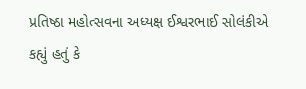પ્રતિષ્ઠા મહોત્સવના અધ્યક્ષ ઈશ્વરભાઈ સોલંકીએ કહ્યું હતું કે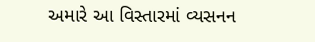અમારે આ વિસ્તારમાં વ્યસનન